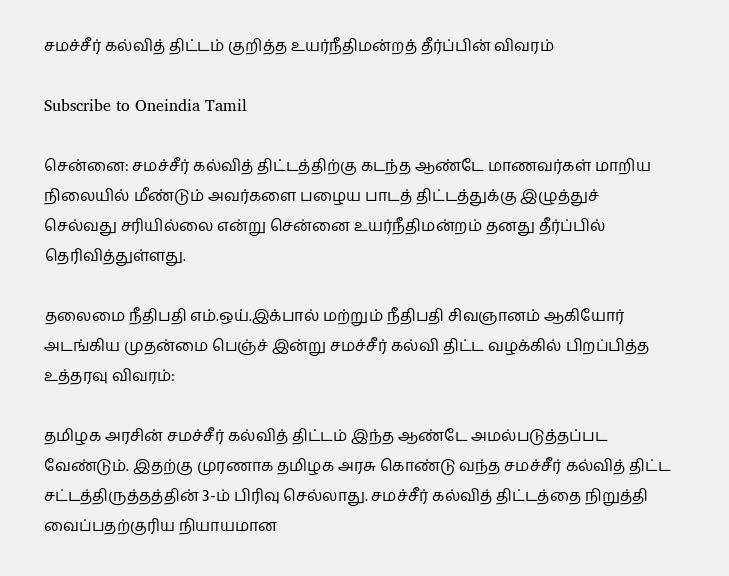சமச்சீர் கல்வித் திட்டம் குறித்த உயர்நீதிமன்றத் தீர்ப்பின் விவரம்

Subscribe to Oneindia Tamil

சென்னை: சமச்சீர் கல்வித் திட்டத்திற்கு கடந்த ஆண்டே மாணவர்கள் மாறிய நிலையில் மீண்டும் அவர்களை பழைய பாடத் திட்டத்துக்கு இழுத்துச் செல்வது சரியில்லை என்று சென்னை உயர்நீதிமன்றம் தனது தீர்ப்பில் தெரிவித்துள்ளது.

தலைமை நீதிபதி எம்.ஒய்.இக்பால் மற்றும் நீதிபதி சிவஞானம் ஆகியோர் அடங்கிய முதன்மை பெஞ்ச் இன்று சமச்சீர் கல்வி திட்ட வழக்கில் பிறப்பித்த உத்தரவு விவரம்:

தமிழக அரசின் சமச்சீர் கல்வித் திட்டம் இந்த ஆண்டே அமல்படுத்தப்பட வேண்டும். இதற்கு முரணாக தமிழக அரசு கொண்டு வந்த சமச்சீர் கல்வித் திட்ட சட்டத்திருத்தத்தின் 3-ம் பிரிவு செல்லாது. சமச்சீர் கல்வித் திட்டத்தை நிறுத்தி வைப்பதற்குரிய நியாயமான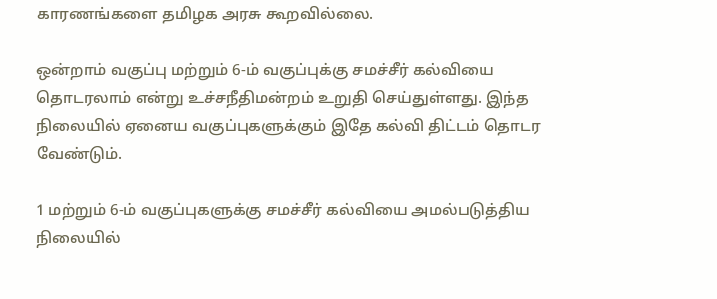காரணங்களை தமிழக அரசு கூறவில்லை.

ஒன்றாம் வகுப்பு மற்றும் 6-ம் வகுப்புக்கு சமச்சீர் கல்வியை தொடரலாம் என்று உச்சநீதிமன்றம் உறுதி செய்துள்ளது. இந்த நிலையில் ஏனைய வகுப்புகளுக்கும் இதே கல்வி திட்டம் தொடர வேண்டும்.

1 மற்றும் 6-ம் வகுப்புகளுக்கு சமச்சீர் கல்வியை அமல்படுத்திய நிலையில்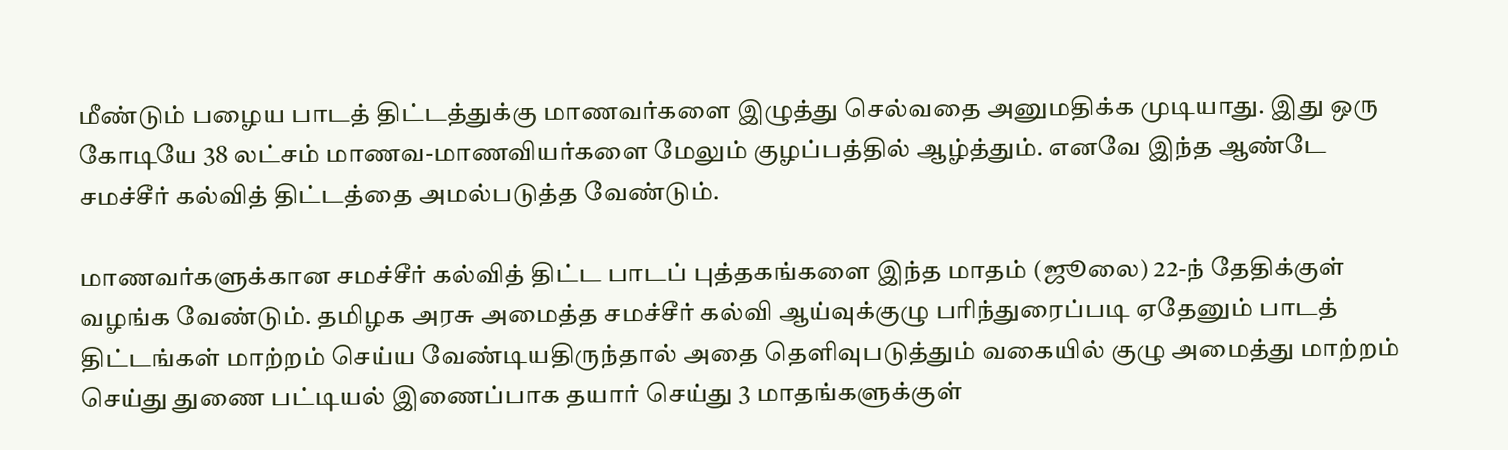மீண்டும் பழைய பாடத் திட்டத்துக்கு மாணவர்களை இழுத்து செல்வதை அனுமதிக்க முடியாது. இது ஒரு கோடியே 38 லட்சம் மாணவ-மாணவியர்களை மேலும் குழப்பத்தில் ஆழ்த்தும். எனவே இந்த ஆண்டே சமச்சீர் கல்வித் திட்டத்தை அமல்படுத்த வேண்டும்.

மாணவர்களுக்கான சமச்சீர் கல்வித் திட்ட பாடப் புத்தகங்களை இந்த மாதம் (ஜூலை) 22-ந் தேதிக்குள் வழங்க வேண்டும். தமிழக அரசு அமைத்த சமச்சீர் கல்வி ஆய்வுக்குழு பரிந்துரைப்படி ஏதேனும் பாடத் திட்டங்கள் மாற்றம் செய்ய வேண்டியதிருந்தால் அதை தெளிவுபடுத்தும் வகையில் குழு அமைத்து மாற்றம் செய்து துணை பட்டியல் இணைப்பாக தயார் செய்து 3 மாதங்களுக்குள்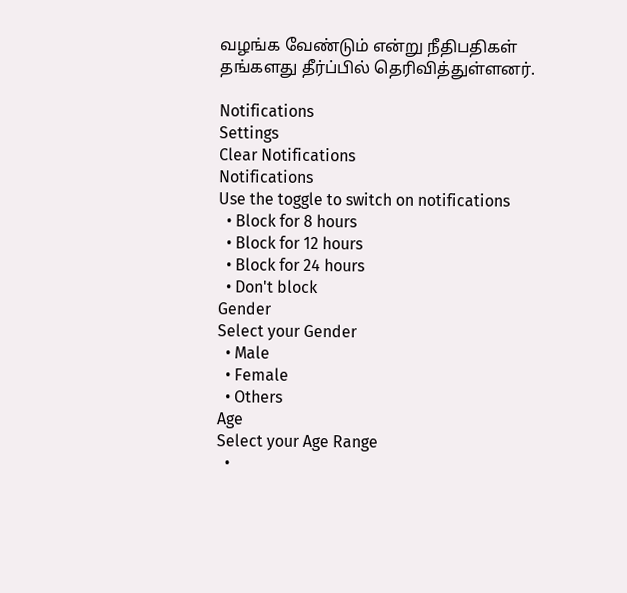வழங்க வேண்டும் என்று நீதிபதிகள் தங்களது தீர்ப்பில் தெரிவித்துள்ளனர்.

Notifications
Settings
Clear Notifications
Notifications
Use the toggle to switch on notifications
  • Block for 8 hours
  • Block for 12 hours
  • Block for 24 hours
  • Don't block
Gender
Select your Gender
  • Male
  • Female
  • Others
Age
Select your Age Range
  •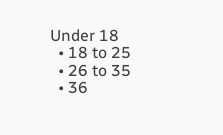Under 18
  • 18 to 25
  • 26 to 35
  • 36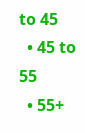to 45
  • 45 to 55
  • 55+